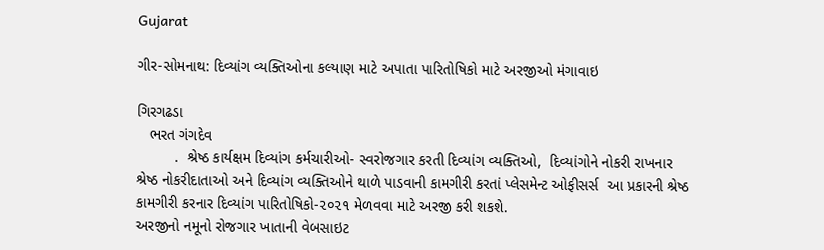Gujarat

ગીર-સોમનાથ: દિવ્યાંગ વ્યક્તિઓના કલ્યાણ માટે અપાતા પારિતોષિકો માટે અરજીઓ મંગાવાઇ

ગિરગઢડા
   ભરત ગંગદેવ
         .  શ્રેષ્ઠ કાર્યક્ષમ દિવ્યાંગ કર્મચારીઓ- સ્વરોજગાર કરતી દિવ્યાંગ વ્યક્તિઓ,  દિવ્યાંગોને નોકરી રાખનાર શ્રેષ્ઠ નોકરીદાતાઓ અને દિવ્યાંગ વ્યક્તિઓને થાળે પાડવાની કામગીરી કરતાં પ્લેસમેન્ટ ઓફીસર્સ  આ પ્રકારની શ્રેષ્ઠ કામગીરી કરનાર દિવ્યાંગ પારિતોષિકો-૨૦૨૧ મેળવવા માટે અરજી કરી શકશે.
અરજીનો નમૂનો રોજગાર ખાતાની વેબસાઇટ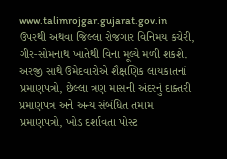www.talimrojgar.gujarat.gov.in ઉપરથી અથવા જિલ્લા રોજગાર વિનિમય કચેરી, ગીર-સોમનાથ ખાતેથી વિના મૂલ્યે મળી શકશે. અરજી સાથે ઉમેદવારોએ શૈક્ષણિક લાયકાતનાં પ્રમાણપત્રો, છેલ્લા ત્રણ માસની અંદરનું દાક્તરી પ્રમાણપત્ર અને અન્ય સંબંધિત તમામ પ્રમાણપત્રો, ખોડ દર્શાવતા પોસ્ટ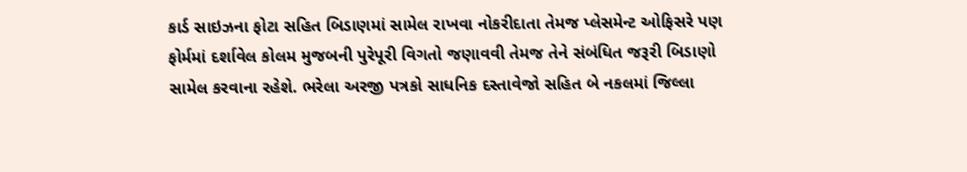કાર્ડ સાઇઝના ફોટા સહિત બિડાણમાં સામેલ રાખવા નોકરીદાતા તેમજ પ્લેસમેન્ટ ઓફિસરે પણ ફોર્મમાં દર્શાવેલ કોલમ મુજબની પુરેપૂરી વિગતો જણાવવી તેમજ તેને સંબંધિત જરૂરી બિડાણો સામેલ કરવાના રહેશે. ભરેલા અરજી પત્રકો સાધનિક દસ્તાવેજો સહિત બે નકલમાં જિલ્લા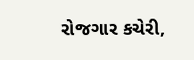રોજગાર કચેરી,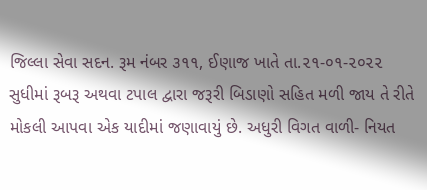જિલ્લા સેવા સદન. રૂમ નંબર ૩૧૧, ઈણાજ ખાતે તા.૨૧-૦૧-૨૦૨૨ સુધીમાં રૂબરૂ અથવા ટપાલ દ્વારા જરૂરી બિડાણો સહિત મળી જાય તે રીતે મોકલી આપવા એક યાદીમાં જણાવાયું છે. અધુરી વિગત વાળી- નિયત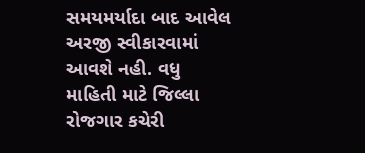સમયમર્યાદા બાદ આવેલ અરજી સ્વીકારવામાં આવશે નહી. વધુ માહિતી માટે જિલ્લા રોજગાર કચેરી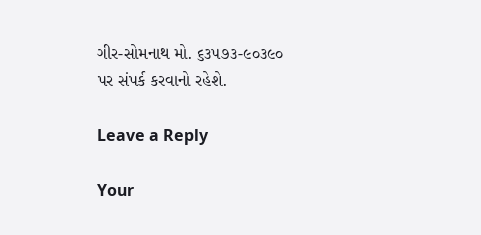ગીર-સોમનાથ મો. ૬૩૫૭૩-૯૦૩૯૦ પર સંપર્ક કરવાનો રહેશે.

Leave a Reply

Your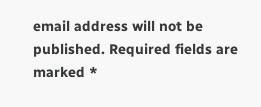email address will not be published. Required fields are marked *